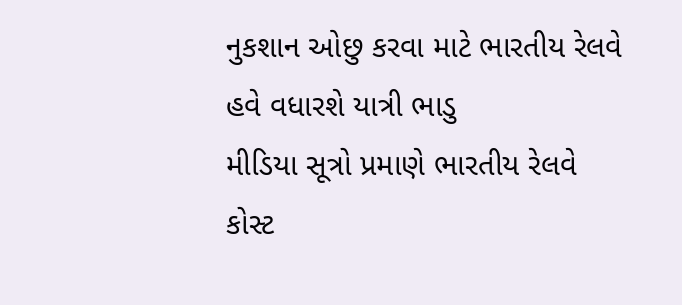નુકશાન ઓછુ કરવા માટે ભારતીય રેલવે હવે વધારશે યાત્રી ભાડુ
મીડિયા સૂત્રો પ્રમાણે ભારતીય રેલવે કોસ્ટ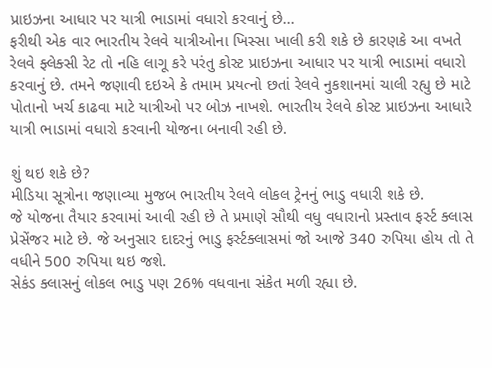પ્રાઇઝના આધાર પર યાત્રી ભાડામાં વધારો કરવાનું છે...
ફરીથી એક વાર ભારતીય રેલવે યાત્રીઓના ખિસ્સા ખાલી કરી શકે છે કારણકે આ વખતે રેલવે ફ્લેક્સી રેટ તો નહિ લાગૂ કરે પરંતુ કોસ્ટ પ્રાઇઝના આધાર પર યાત્રી ભાડામાં વધારો કરવાનું છે. તમને જણાવી દઇએ કે તમામ પ્રયત્નો છતાં રેલવે નુકશાનમાં ચાલી રહ્યુ છે માટે પોતાનો ખર્ચ કાઢવા માટે યાત્રીઓ પર બોઝ નાખશે. ભારતીય રેલવે કોસ્ટ પ્રાઇઝના આધારે યાત્રી ભાડામાં વધારો કરવાની યોજના બનાવી રહી છે.

શું થઇ શકે છે?
મીડિયા સૂત્રોના જણાવ્યા મુજબ ભારતીય રેલવે લોકલ ટ્રેનનું ભાડુ વધારી શકે છે.
જે યોજના તૈયાર કરવામાં આવી રહી છે તે પ્રમાણે સૌથી વધુ વધારાનો પ્રસ્તાવ ફર્સ્ટ ક્લાસ પ્રેસેંજર માટે છે. જે અનુસાર દાદરનું ભાડુ ફર્સ્ટક્લાસમાં જો આજે 340 રુપિયા હોય તો તે વધીને 500 રુપિયા થઇ જશે.
સેકંડ ક્લાસનું લોકલ ભાડુ પણ 26% વધવાના સંકેત મળી રહ્યા છે.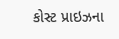કોસ્ટ પ્રાઇઝના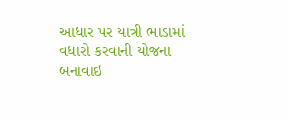આધાર પર યાત્રી ભાડામાં વધારો કરવાની યોજના બનાવાઇ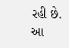રહી છે.
આ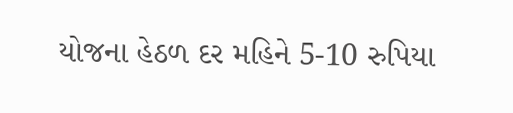યોજના હેઠળ દર મહિને 5-10 રુપિયા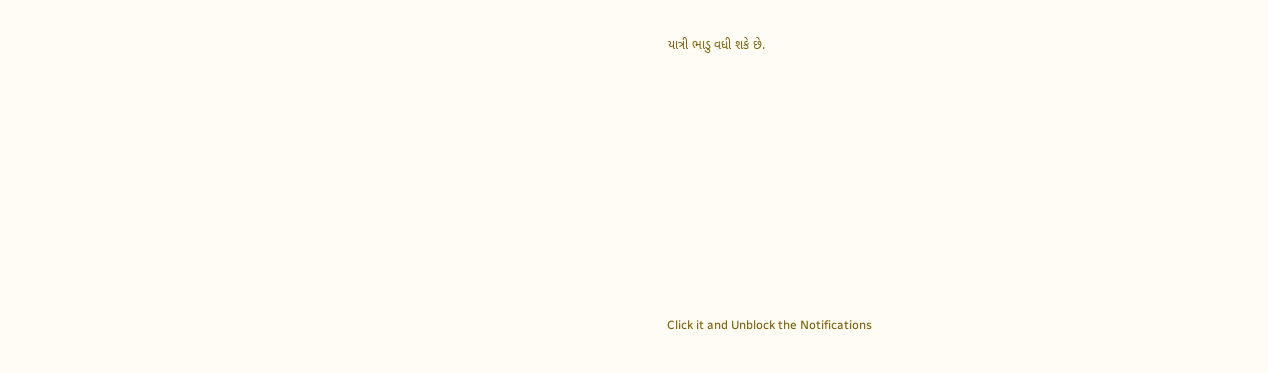યાત્રી ભાડુ વધી શકે છે.












Click it and Unblock the Notifications